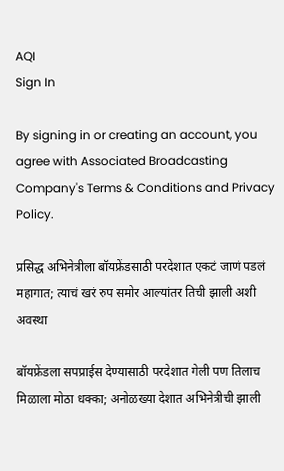AQI
Sign In

By signing in or creating an account, you agree with Associated Broadcasting Company's Terms & Conditions and Privacy Policy.

प्रसिद्ध अभिनेत्रीला बॉयफ्रेंडसाठी परदेशात एकटं जाणं पडलं महागात; त्याचं खरं रुप समोर आल्यांतर तिची झाली अशी अवस्था

बॉयफ्रेंडला सपप्राईस देण्यासाठी परदेशात गेली पण तिलाच मिळाला मोठा धक्का; अनोळख्या देशात अभिनेत्रीची झाली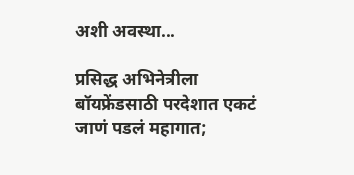अशी अवस्था...

प्रसिद्ध अभिनेत्रीला  बॉयफ्रेंडसाठी परदेशात एकटं जाणं पडलं महागात;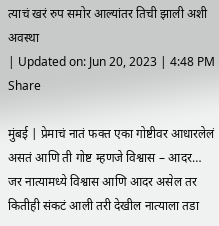त्याचं खरं रुप समोर आल्यांतर तिची झाली अशी अवस्था
| Updated on: Jun 20, 2023 | 4:48 PM
Share

मुंबई | प्रेमाचं नातं फक्त एका गोष्टीवर आधारलेलं असतं आणि ती गोष्ट म्हणजे विश्वास – आदर… जर नात्यामध्ये विश्वास आणि आदर असेल तर कितीही संकटं आली तरी देखील नात्याला तडा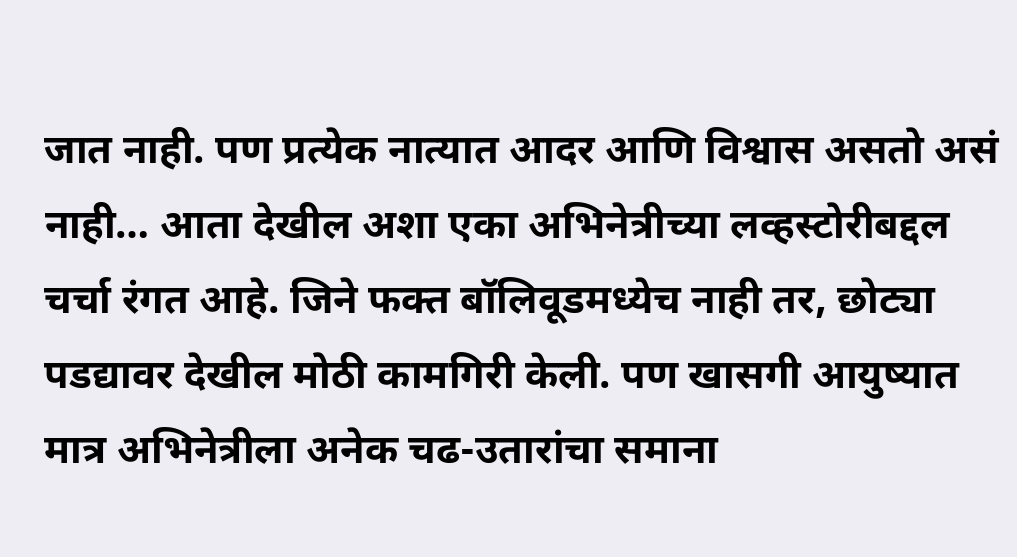जात नाही. पण प्रत्येक नात्यात आदर आणि विश्वास असतो असं नाही… आता देखील अशा एका अभिनेत्रीच्या लव्हस्टोरीबद्दल चर्चा रंगत आहे. जिने फक्त बॉलिवूडमध्येच नाही तर, छोट्या पडद्यावर देखील मोठी कामगिरी केली. पण खासगी आयुष्यात मात्र अभिनेत्रीला अनेक चढ-उतारांचा समाना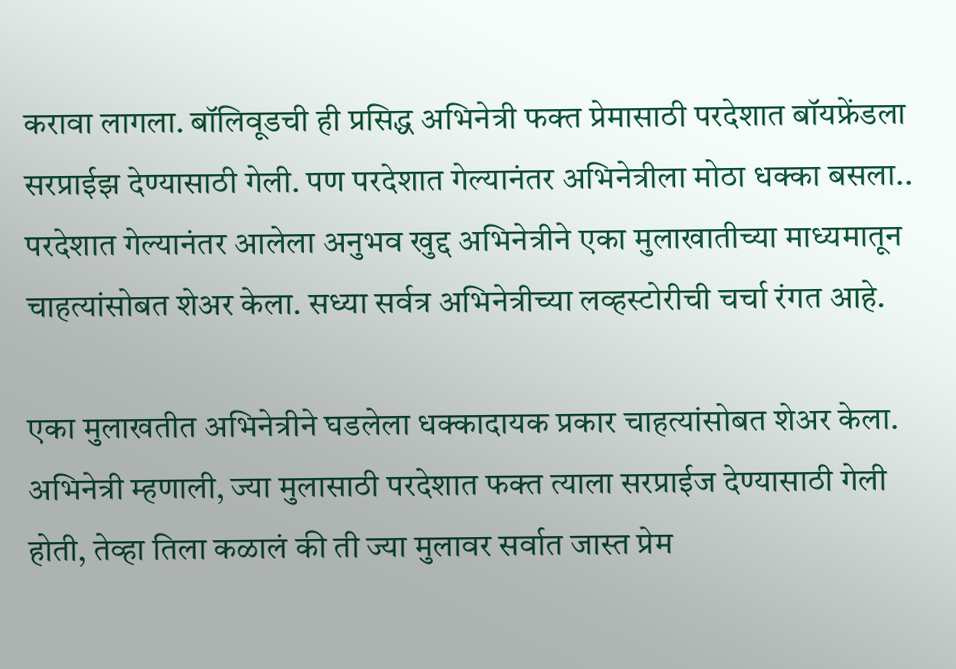करावा लागला. बॉलिवूडची ही प्रसिद्ध अभिनेत्री फक्त प्रेमासाठी परदेशात बॉयफ्रेंडला सरप्राईझ देण्यासाठी गेली. पण परदेशात गेल्यानंतर अभिनेत्रीला मोठा धक्का बसला.. परदेशात गेल्यानंतर आलेला अनुभव खुद्द अभिनेत्रीने एका मुलाखातीच्या माध्यमातून चाहत्यांसोबत शेअर केला. सध्या सर्वत्र अभिनेत्रीच्या लव्हस्टोरीची चर्चा रंगत आहे.

एका मुलाखतीत अभिनेत्रीने घडलेला धक्कादायक प्रकार चाहत्यांसोबत शेअर केला. अभिनेत्री म्हणाली, ज्या मुलासाठी परदेशात फक्त त्याला सरप्राईज देण्यासाठी गेली होती, तेव्हा तिला कळालं की ती ज्या मुलावर सर्वात जास्त प्रेम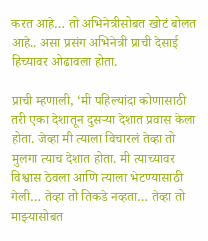करत आहे… तो अभिनेत्रीसोबत खोटं बोलत आहे.. असा प्रसंग अभिनेत्री प्राची देसाई हिच्यावर ओढावला होता.

प्राची म्हणाली, ‘मी पहिल्यांदा कोणासाठी तरी एका देशातून दुसऱ्या देशात प्रवास केला होता. जेव्हा मी त्याला विचारलं तेव्हा तो मुलगा त्याच देशात होता. मी त्याच्यावर विश्वास ठेवला आणि त्याला भेटण्यासाठी गेली… तेव्हा तो तिकडे नव्हता… तेव्हा तो माझ्यासोबत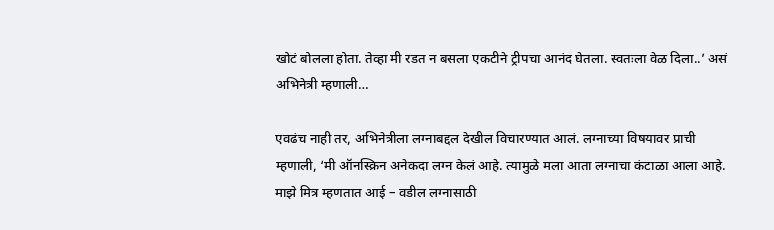खोटं बोलला होता. तेव्हा मी रडत न बसला एकटीने ट्रीपचा आनंद घेतला. स्वतःला वेळ दिला..’ असं अभिनेत्री म्हणाली…

एवढंच नाही तर, अभिनेत्रीला लग्नाबद्दल देखील विचारण्यात आलं. लग्नाच्या विषयावर प्राची म्हणाली, ‘मी ऑनस्क्रिन अनेकदा लग्न केलं आहे. त्यामुळे मला आता लग्नाचा कंटाळा आला आहे. माझे मित्र म्हणतात आई – वडील लग्नासाठी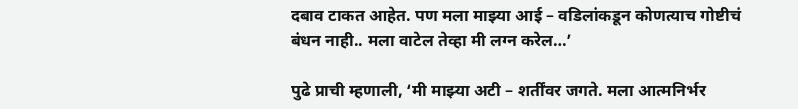दबाव टाकत आहेत. पण मला माझ्या आई – वडिलांकडून कोणत्याच गोष्टीचं बंधन नाही.. मला वाटेल तेव्हा मी लग्न करेल…’

पुढे प्राची म्हणाली, ‘मी माझ्या अटी – शर्तींवर जगते. मला आत्मनिर्भर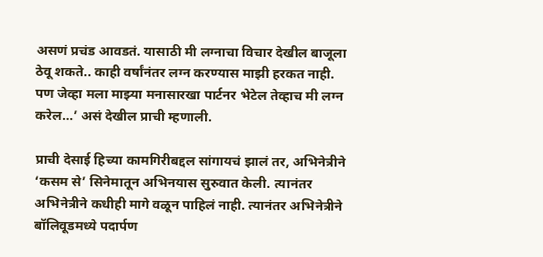असणं प्रचंड आवडतं. यासाठी मी लग्नाचा विचार देखील बाजूला ठेवू शकते.. काही वर्षांनंतर लग्न करण्यास माझी हरकत नाही. पण जेव्हा मला माझ्या मनासारखा पार्टनर भेटेल तेव्हाच मी लग्न करेल…’ असं देखील प्राची म्हणाली.

प्राची देसाई हिच्या कामगिरीबद्दल सांगायचं झालं तर, अभिनेत्रीने ‘कसम से’ सिनेमातून अभिनयास सुरुवात केली. त्यानंतर अभिनेत्रीने कधीही मागे वळून पाहिलं नाही. त्यानंतर अभिनेत्रीने बॉलिवूडमध्ये पदार्पण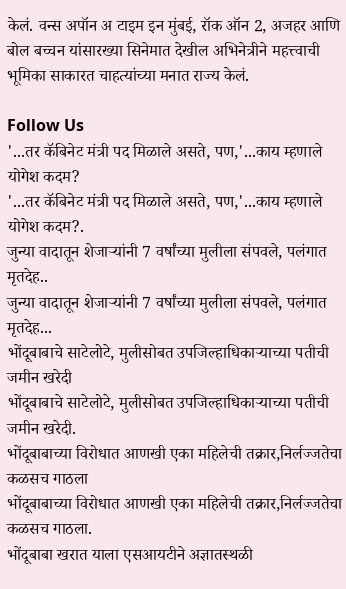केलं. वन्स अपॉन अ टाइम इन मुंबई, रॉक ऑन 2, अजहर आणि बोल बच्चन यांसारख्या सिनेमात देखील अभिनेत्रीने महत्त्वाची भूमिका साकारत चाहत्यांच्या मनात राज्य केलं.

Follow Us
'...तर कॅबिनेट मंत्री पद मिळाले असते, पण,'...काय म्हणाले योगेश कदम?
'...तर कॅबिनेट मंत्री पद मिळाले असते, पण,'...काय म्हणाले योगेश कदम?.
जुन्या वादातून शेजाऱ्यांनी 7 वर्षांच्या मुलीला संपवले, पलंगात मृतदेह..
जुन्या वादातून शेजाऱ्यांनी 7 वर्षांच्या मुलीला संपवले, पलंगात मृतदेह...
भोंदूबाबाचे साटेलोटे, मुलीसोबत उपजिल्हाधिकाऱ्याच्या पतीची जमीन खरेदी
भोंदूबाबाचे साटेलोटे, मुलीसोबत उपजिल्हाधिकाऱ्याच्या पतीची जमीन खरेदी.
भोंदूबाबाच्या विरोधात आणखी एका महिलेची तक्रार,निर्लज्जतेचा कळसच गाठला
भोंदूबाबाच्या विरोधात आणखी एका महिलेची तक्रार,निर्लज्जतेचा कळसच गाठला.
भोंदूबाबा खरात याला एसआयटीने अज्ञातस्थळी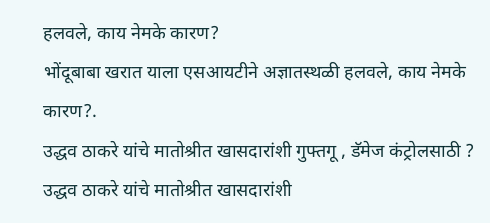हलवले, काय नेमके कारण?
भोंदूबाबा खरात याला एसआयटीने अज्ञातस्थळी हलवले, काय नेमके कारण?.
उद्धव ठाकरे यांचे मातोश्रीत खासदारांशी गुफ्तगू , डॅमेज कंट्रोलसाठी ?
उद्धव ठाकरे यांचे मातोश्रीत खासदारांशी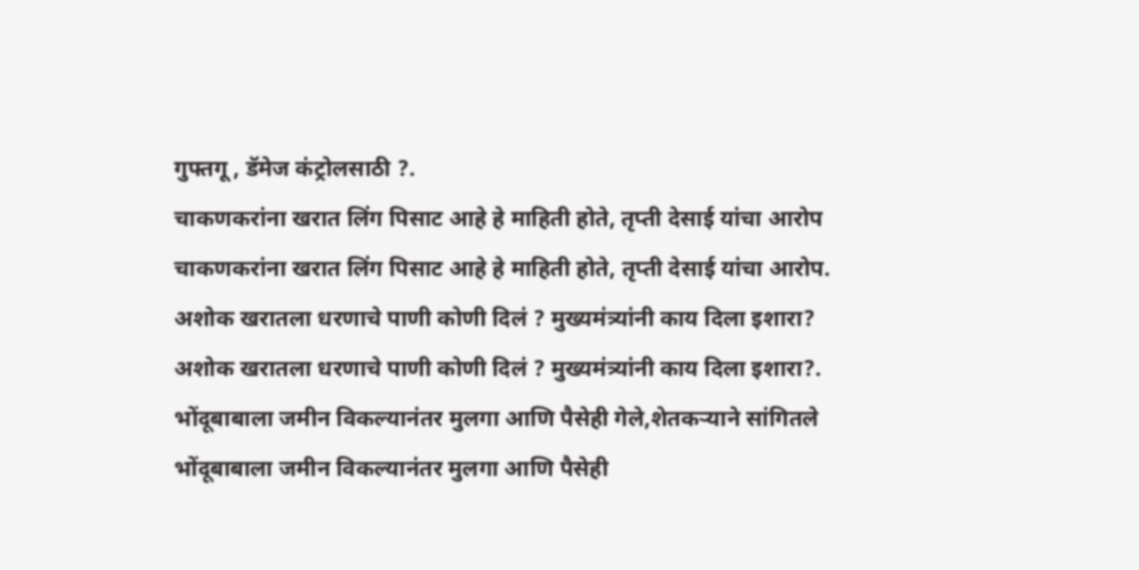गुफ्तगू , डॅमेज कंट्रोलसाठी ?.
चाकणकरांना खरात लिंग पिसाट आहे हे माहिती होते, तृप्ती देसाई यांचा आरोप
चाकणकरांना खरात लिंग पिसाट आहे हे माहिती होते, तृप्ती देसाई यांचा आरोप.
अशोक खरातला धरणाचे पाणी कोणी दिलं ? मुख्यमंत्र्यांनी काय दिला इशारा?
अशोक खरातला धरणाचे पाणी कोणी दिलं ? मुख्यमंत्र्यांनी काय दिला इशारा?.
भोंदूबाबाला जमीन विकल्यानंतर मुलगा आणि पैसेही गेले,शेतकऱ्याने सांगितले
भोंदूबाबाला जमीन विकल्यानंतर मुलगा आणि पैसेही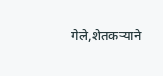गेले,शेतकऱ्याने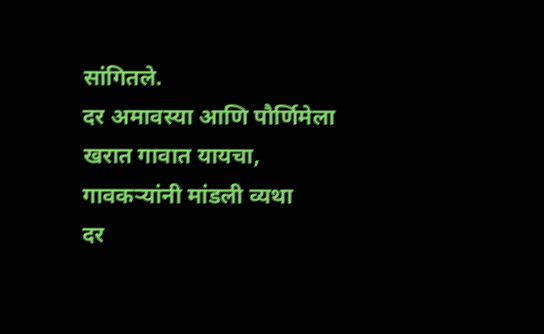सांगितले.
दर अमावस्या आणि पौर्णिमेला खरात गावात यायचा, गावकऱ्यांनी मांडली व्यथा
दर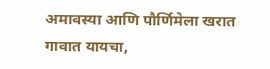अमावस्या आणि पौर्णिमेला खरात गावात यायचा,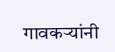गावकऱ्यांनी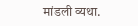मांडली व्यथा.